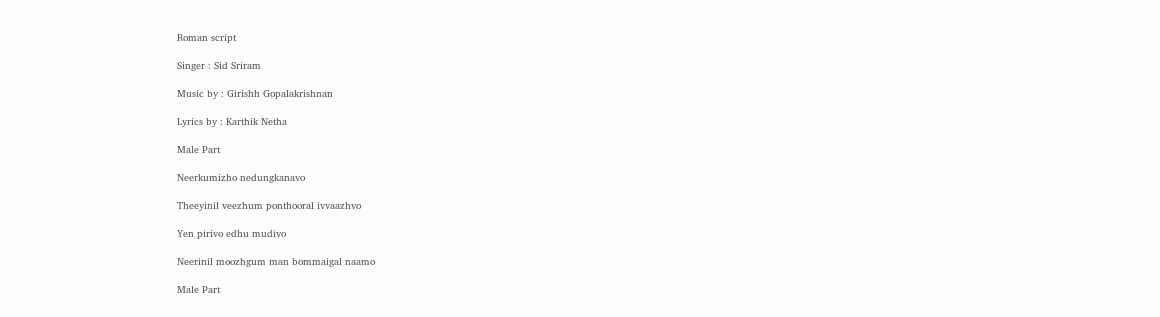Roman script

Singer : Sid Sriram

Music by : Girishh Gopalakrishnan

Lyrics by : Karthik Netha

Male Part

Neerkumizho nedungkanavo

Theeyinil veezhum ponthooral ivvaazhvo

Yen pirivo edhu mudivo

Neerinil moozhgum man bommaigal naamo

Male Part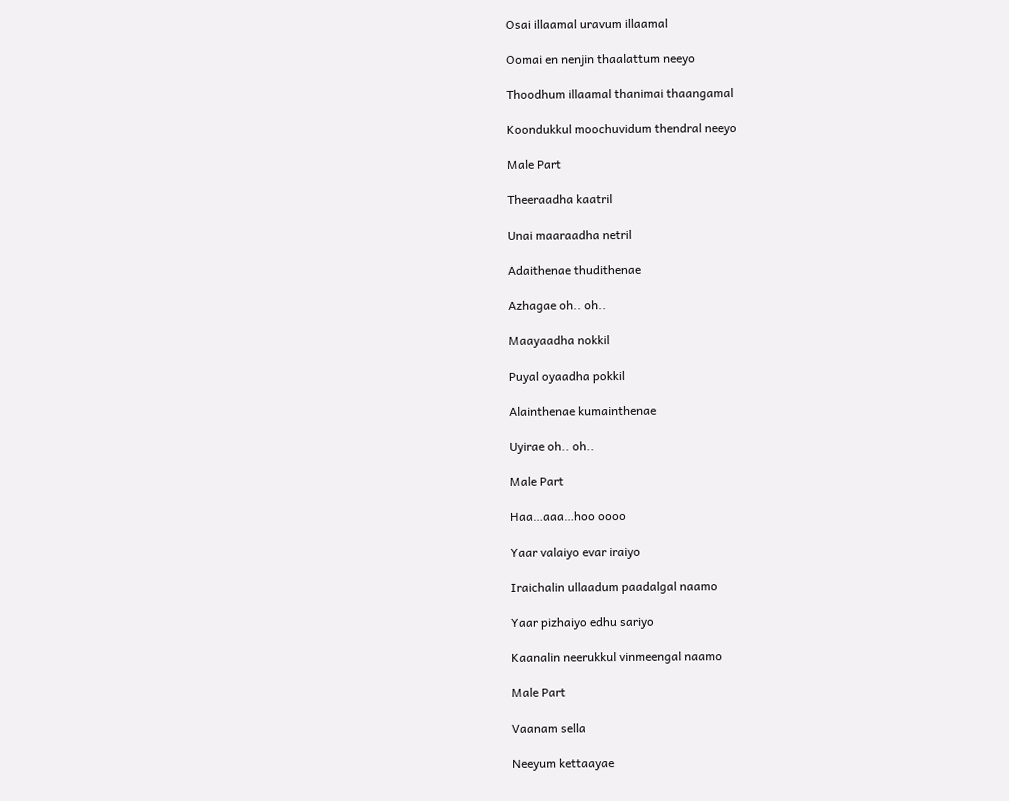Osai illaamal uravum illaamal

Oomai en nenjin thaalattum neeyo

Thoodhum illaamal thanimai thaangamal

Koondukkul moochuvidum thendral neeyo

Male Part

Theeraadha kaatril

Unai maaraadha netril

Adaithenae thudithenae

Azhagae oh.. oh..

Maayaadha nokkil

Puyal oyaadha pokkil

Alainthenae kumainthenae

Uyirae oh.. oh..

Male Part

Haa…aaa…hoo oooo

Yaar valaiyo evar iraiyo

Iraichalin ullaadum paadalgal naamo

Yaar pizhaiyo edhu sariyo

Kaanalin neerukkul vinmeengal naamo

Male Part

Vaanam sella

Neeyum kettaayae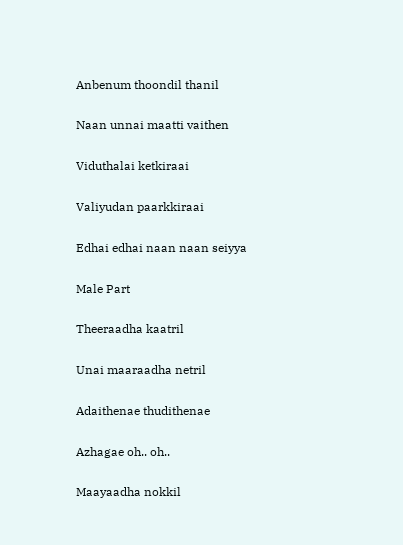Anbenum thoondil thanil

Naan unnai maatti vaithen

Viduthalai ketkiraai

Valiyudan paarkkiraai

Edhai edhai naan naan seiyya

Male Part

Theeraadha kaatril

Unai maaraadha netril

Adaithenae thudithenae

Azhagae oh.. oh..

Maayaadha nokkil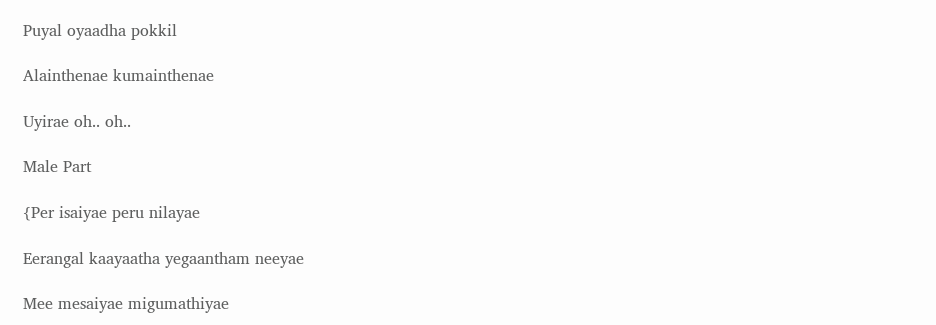Puyal oyaadha pokkil

Alainthenae kumainthenae

Uyirae oh.. oh..

Male Part

{Per isaiyae peru nilayae

Eerangal kaayaatha yegaantham neeyae

Mee mesaiyae migumathiyae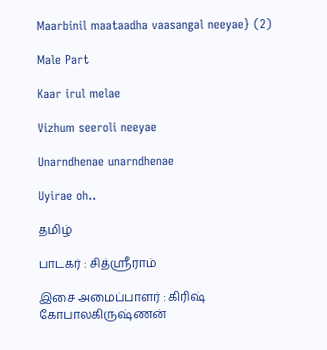Maarbinil maataadha vaasangal neeyae} (2)

Male Part

Kaar irul melae

Vizhum seeroli neeyae

Unarndhenae unarndhenae

Uyirae oh..

தமிழ்

பாடகர் : சித்ஸ்ரீராம்

இசை அமைப்பாளர் : கிரிஷ் கோபாலகிருஷ்ணன்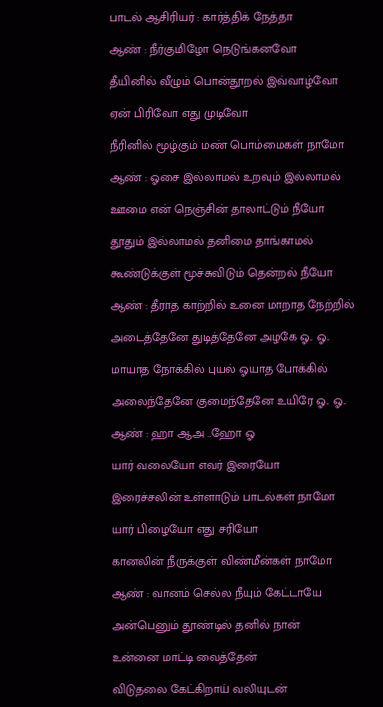பாடல் ஆசிரியர் : கார்த்திக் நேத்தா

ஆண் : நீர்குமிழோ நெடுங்கனவோ

தீயினில் வீழும் பொன்தூறல் இவ்வாழ்வோ

ஏன் பிரிவோ எது முடிவோ

நீரினில் மூழ்கும் மண் பொம்மைகள் நாமோ

ஆண் : ஓசை இல்லாமல் உறவும் இல்லாமல்

ஊமை என் நெஞ்சின் தாலாட்டும் நீயோ

தூதும் இல்லாமல் தனிமை தாங்காமல்

கூண்டுக்குள் மூச்சுவிடும் தென்றல் நீயோ

ஆண் : தீராத காற்றில் உனை மாறாத நேற்றில்

அடைத்தேனே துடித்தேனே அழகே ஓ.. ஓ..

மாயாத நோக்கில் புயல் ஓயாத போக்கில்

அலைந்தேனே குமைந்தேனே உயிரே ஓ.. ஓ..

ஆண் : ஹா ஆஅ ..ஹோ ஓ

யார் வலையோ எவர் இரையோ

இரைச்சலின் உள்ளாடும் பாடல்கள் நாமோ

யார் பிழையோ எது சரியோ

கானலின் நீருக்குள் விண்மீன்கள் நாமோ

ஆண் : வானம் செல்ல நீயும் கேட்டாயே

அன்பெனும் தூண்டில் தனில் நான்

உன்னை மாட்டி வைத்தேன்

விடுதலை கேட்கிறாய் வலியுடன்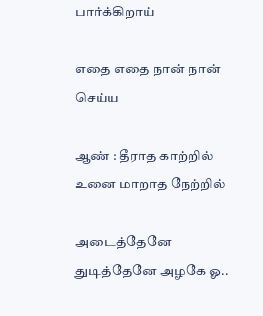பார்க்கிறாய்

எதை எதை நான் நான் செய்ய

ஆண் : தீராத காற்றில் உனை மாறாத நேற்றில்

அடைத்தேனே துடித்தேனே அழகே ஓ..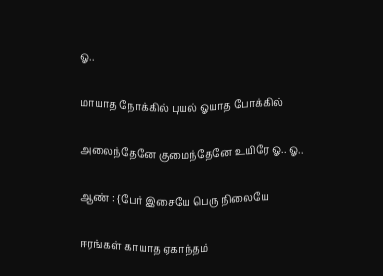ஓ..

மாயாத நோக்கில் புயல் ஓயாத போக்கில்

அலைந்தேனே குமைந்தேனே உயிரே ஓ.. ஓ..

ஆண் : {பேர் இசையே பெரு நிலையே

ஈரங்கள் காயாத ஏகாந்தம்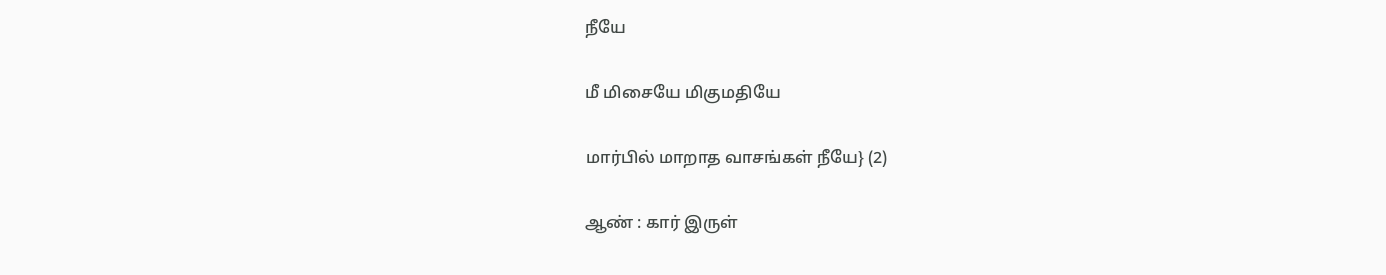நீயே

மீ மிசையே மிகுமதியே

மார்பில் மாறாத வாசங்கள் நீயே} (2)

ஆண் : கார் இருள்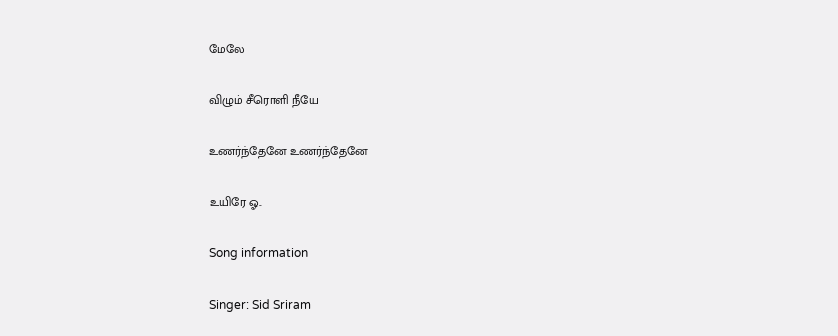மேலே

விழும் சீரொளி நீயே

உணர்ந்தேனே உணர்ந்தேனே

உயிரே ஓ..

Song information

Singer: Sid Sriram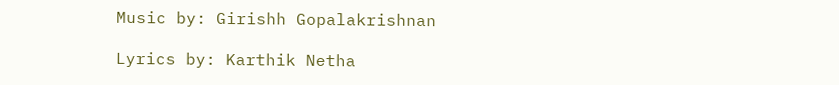Music by: Girishh Gopalakrishnan

Lyrics by: Karthik Netha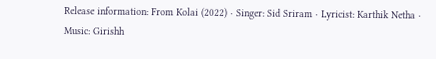Release information: From Kolai (2022) · Singer: Sid Sriram · Lyricist: Karthik Netha · Music: Girishh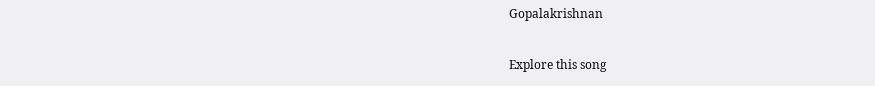Gopalakrishnan

Explore this song